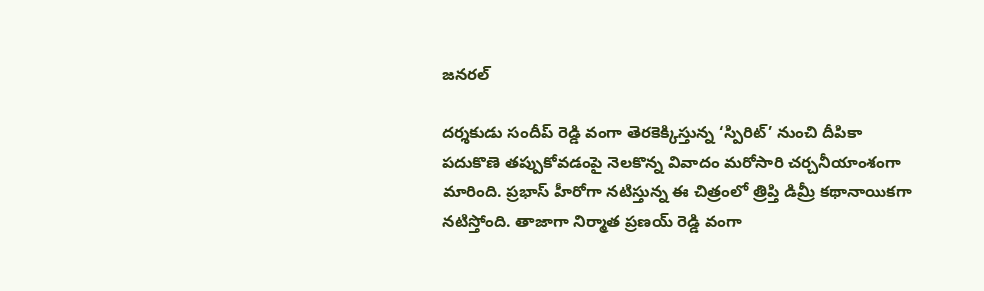జనరల్

దర్శకుడు సందీప్ రెడ్డి వంగా తెరకెక్కిస్తున్న ‘స్పిరిట్’ నుంచి దీపికా పదుకొణె తప్పుకోవడంపై నెలకొన్న వివాదం మరోసారి చర్చనీయాంశంగా మారింది. ప్రభాస్ హీరోగా నటిస్తున్న ఈ చిత్రంలో త్రిప్తి డిమ్రీ కథానాయికగా నటిస్తోంది. తాజాగా నిర్మాత ప్రణయ్ రెడ్డి వంగా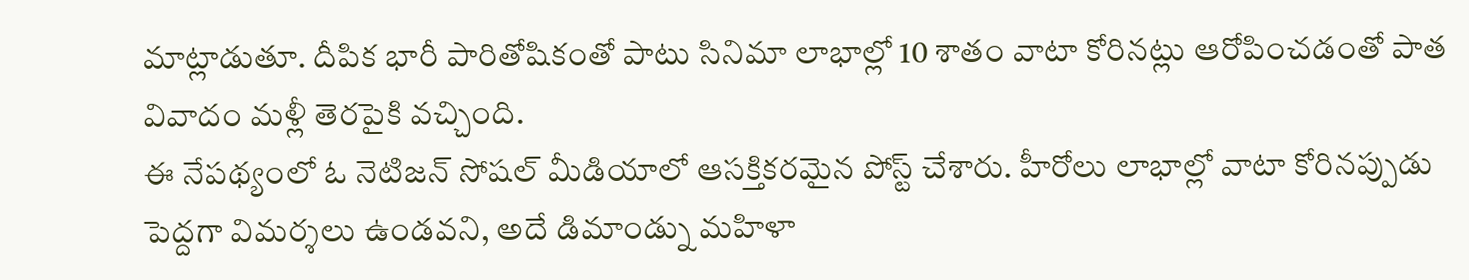మాట్లాడుతూ. దీపిక భారీ పారితోషికంతో పాటు సినిమా లాభాల్లో 10 శాతం వాటా కోరినట్లు ఆరోపించడంతో పాత వివాదం మళ్లీ తెరపైకి వచ్చింది.
ఈ నేపథ్యంలో ఓ నెటిజన్ సోషల్ మీడియాలో ఆసక్తికరమైన పోస్ట్ చేశారు. హీరోలు లాభాల్లో వాటా కోరినప్పుడు పెద్దగా విమర్శలు ఉండవని, అదే డిమాండ్ను మహిళా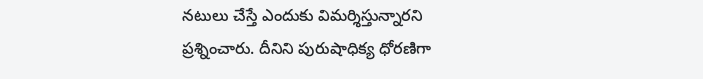నటులు చేస్తే ఎందుకు విమర్శిస్తున్నారని ప్రశ్నించారు. దీనిని పురుషాధిక్య ధోరణిగా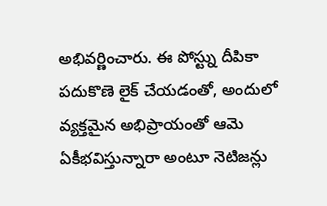అభివర్ణించారు. ఈ పోస్ట్ను దీపికా పదుకొణె లైక్ చేయడంతో, అందులో వ్యక్తమైన అభిప్రాయంతో ఆమె ఏకీభవిస్తున్నారా అంటూ నెటిజన్లు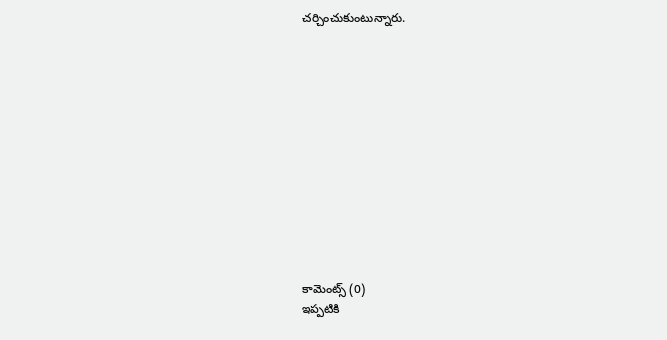చర్చించుకుంటున్నారు.













కామెంట్స్ (0)
ఇప్పటికి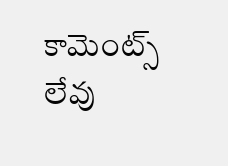కామెంట్స్ లేవు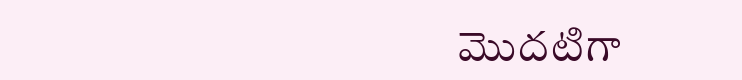మొదటిగా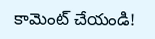కామెంట్ చేయండి!